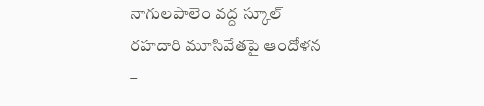నాగులపాలెం వద్ద స్కూల్ రహదారి మూసివేతపై ఆందోళన –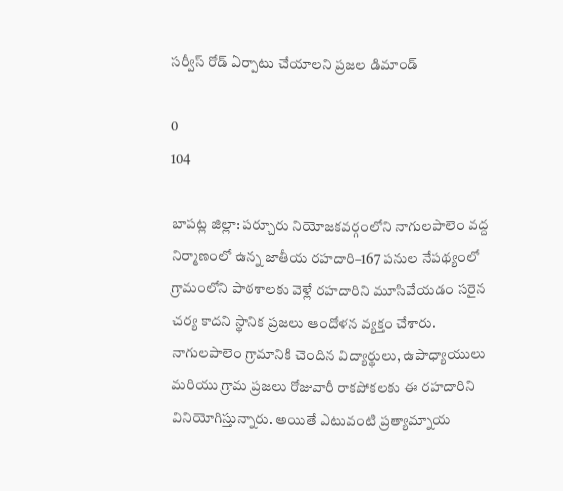సర్వీస్ రోడ్ ఏర్పాటు చేయాలని ప్రజల డిమాండ్

0
104

బాపట్ల జిల్లా: పర్చూరు నియోజకవర్గంలోని నాగులపాలెం వద్ద నిర్మాణంలో ఉన్న జాతీయ రహదారి–167 పనుల నేపథ్యంలో గ్రామంలోని పాఠశాలకు వెళ్లే రహదారిని మూసివేయడం సరైన చర్య కాదని స్థానిక ప్రజలు ఆందోళన వ్యక్తం చేశారు.
నాగులపాలెం గ్రామానికి చెందిన విద్యార్థులు, ఉపాధ్యాయులు మరియు గ్రామ ప్రజలు రోజువారీ రాకపోకలకు ఈ రహదారిని వినియోగిస్తున్నారు. అయితే ఎటువంటి ప్రత్యామ్నాయ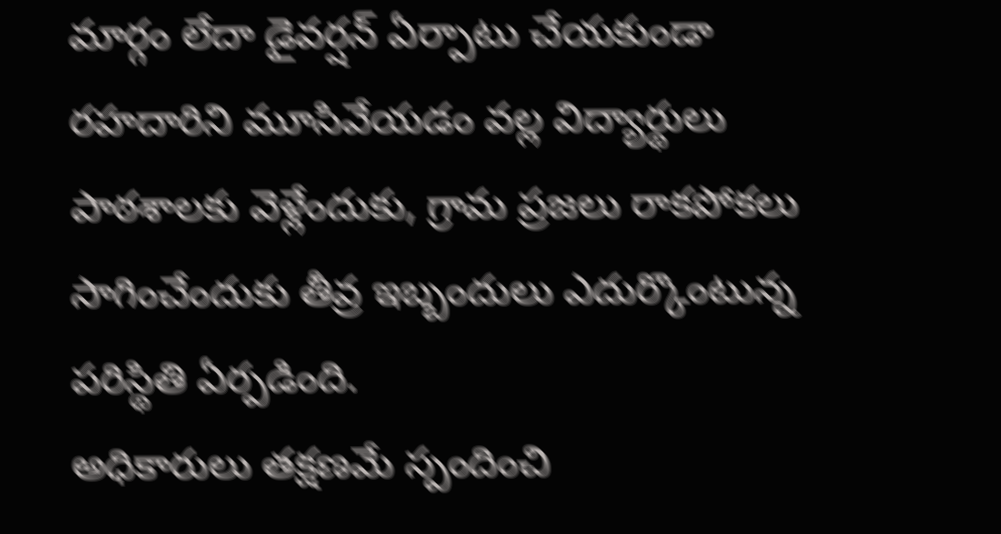మార్గం లేదా డైవర్షన్ ఏర్పాటు చేయకుండా రహదారిని మూసివేయడం వల్ల విద్యార్థులు పాఠశాలకు వెళ్లేందుకు, గ్రామ ప్రజలు రాకపోకలు సాగించేందుకు తీవ్ర ఇబ్బందులు ఎదుర్కొంటున్న పరిస్థితి ఏర్పడింది.
అధికారులు తక్షణమే స్పందించి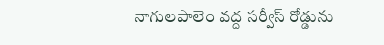నాగులపాలెం వద్ద సర్వీస్ రోడ్డును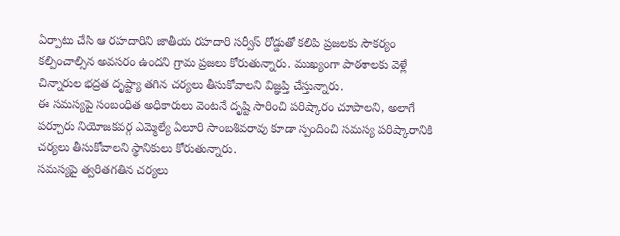ఏర్పాటు చేసి ఆ రహదారిని జాతీయ రహదారి సర్వీస్ రోడ్డుతో కలిపి ప్రజలకు సౌకర్యం కల్పించాల్సిన అవసరం ఉందని గ్రామ ప్రజలు కోరుతున్నారు. ముఖ్యంగా పాఠశాలకు వెళ్లే చిన్నారుల భద్రత దృష్ట్యా తగిన చర్యలు తీసుకోవాలని విజ్ఞప్తి చేస్తున్నారు.
ఈ సమస్యపై సంబంధిత అధికారులు వెంటనే దృష్టి సారించి పరిష్కారం చూపాలని, అలాగే పర్చూరు నియోజకవర్గ ఎమ్మెల్యే ఏలూరి సాంబశివరావు కూడా స్పందించి సమస్య పరిష్కారానికి చర్యలు తీసుకోవాలని స్థానికులు కోరుతున్నారు.
సమస్యపై త్వరితగతిన చర్యలు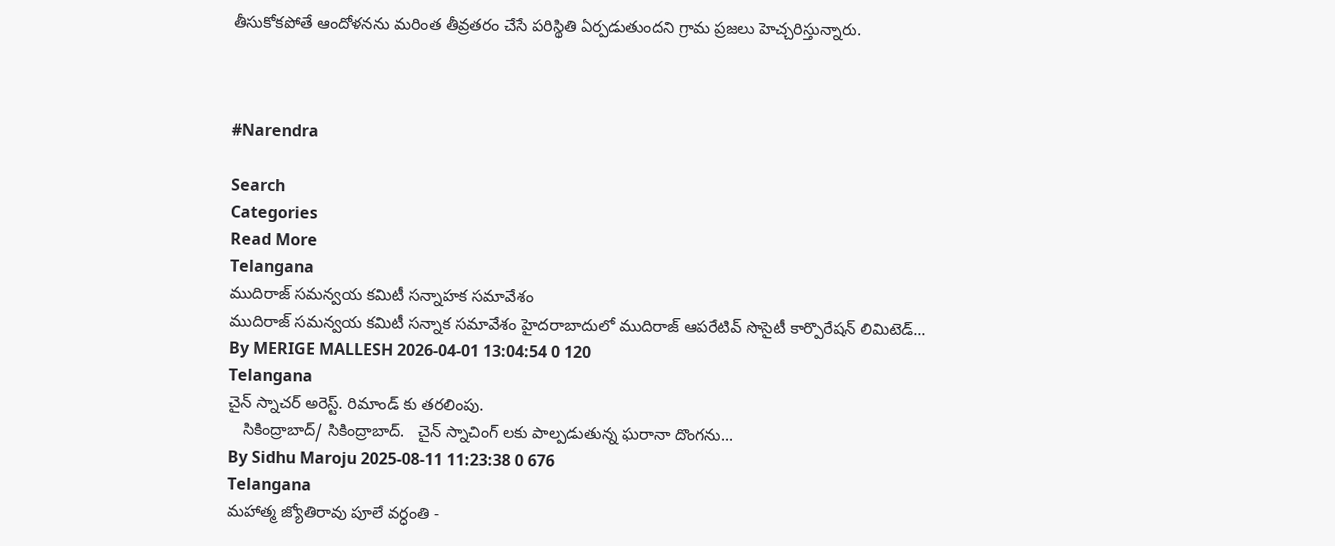తీసుకోకపోతే ఆందోళనను మరింత తీవ్రతరం చేసే పరిస్థితి ఏర్పడుతుందని గ్రామ ప్రజలు హెచ్చరిస్తున్నారు.



#Narendra

Search
Categories
Read More
Telangana
ముదిరాజ్ సమన్వయ కమిటీ సన్నాహక సమావేశం
ముదిరాజ్ సమన్వయ కమిటీ సన్నాక సమావేశం హైదరాబాదులో ముదిరాజ్ ఆపరేటివ్ సొసైటీ కార్పొరేషన్ లిమిటెడ్...
By MERIGE MALLESH 2026-04-01 13:04:54 0 120
Telangana
చైన్ స్నాచర్ అరెస్ట్. రిమాండ్ కు తరలింపు.
   సికింద్రాబాద్/ సికింద్రాబాద్.   చైన్ స్నాచింగ్ లకు పాల్పడుతున్న ఘరానా దొంగను...
By Sidhu Maroju 2025-08-11 11:23:38 0 676
Telangana
మహాత్మ జ్యోతిరావు పూలే వర్ధంతి -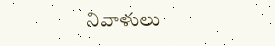నివాళులు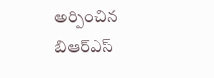అర్పించిన బిఆర్ఎస్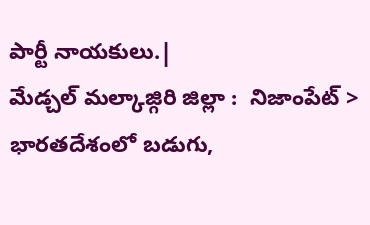పార్టీ నాయకులు.|
మేడ్చల్ మల్కాజ్గిరి జిల్లా :  నిజాంపేట్ >  భారతదేశంలో బడుగు,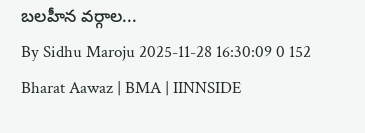బలహీన వర్గాల...
By Sidhu Maroju 2025-11-28 16:30:09 0 152
Bharat Aawaz | BMA | IINNSIDE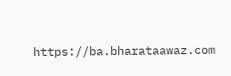https://ba.bharataawaz.com